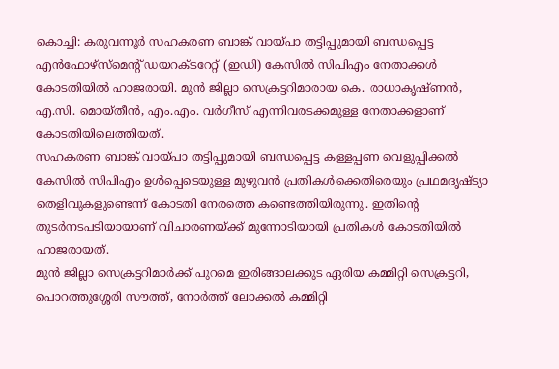കൊച്ചി: കരുവന്നൂർ സഹകരണ ബാങ്ക് വായ്പാ തട്ടിപ്പുമായി ബന്ധപ്പെട്ട എൻഫോഴ്സ്മെന്റ് ഡയറക്ടറേറ്റ് (ഇഡി) കേസിൽ സിപിഎം നേതാക്കൾ കോടതിയിൽ ഹാജരായി. മുൻ ജില്ലാ സെക്രട്ടറിമാരായ കെ. രാധാകൃഷ്ണൻ, എ.സി. മൊയ്തീൻ, എം.എം. വർഗീസ് എന്നിവരടക്കമുള്ള നേതാക്കളാണ് കോടതിയിലെത്തിയത്.
സഹകരണ ബാങ്ക് വായ്പാ തട്ടിപ്പുമായി ബന്ധപ്പെട്ട കള്ളപ്പണ വെളുപ്പിക്കൽ കേസിൽ സിപിഎം ഉൾപ്പെടെയുള്ള മുഴുവൻ പ്രതികൾക്കെതിരെയും പ്രഥമദൃഷ്ട്യാ തെളിവുകളുണ്ടെന്ന് കോടതി നേരത്തെ കണ്ടെത്തിയിരുന്നു. ഇതിന്റെ തുടർനടപടിയായാണ് വിചാരണയ്ക്ക് മുന്നോടിയായി പ്രതികൾ കോടതിയിൽ ഹാജരായത്.
മുൻ ജില്ലാ സെക്രട്ടറിമാർക്ക് പുറമെ ഇരിങ്ങാലക്കുട ഏരിയ കമ്മിറ്റി സെക്രട്ടറി, പൊറത്തുശ്ശേരി സൗത്ത്, നോർത്ത് ലോക്കൽ കമ്മിറ്റി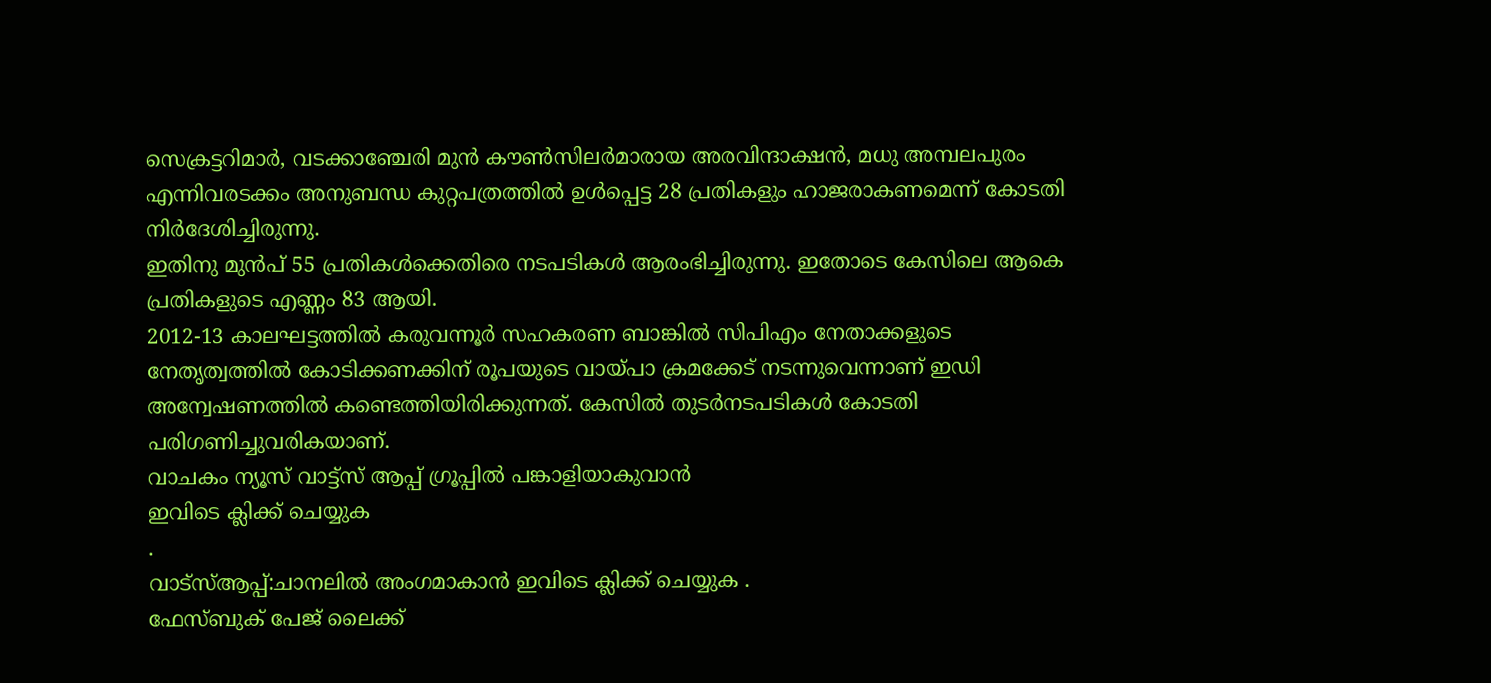സെക്രട്ടറിമാർ, വടക്കാഞ്ചേരി മുൻ കൗൺസിലർമാരായ അരവിന്ദാക്ഷൻ, മധു അമ്പലപുരം എന്നിവരടക്കം അനുബന്ധ കുറ്റപത്രത്തിൽ ഉൾപ്പെട്ട 28 പ്രതികളും ഹാജരാകണമെന്ന് കോടതി നിർദേശിച്ചിരുന്നു.
ഇതിനു മുൻപ് 55 പ്രതികൾക്കെതിരെ നടപടികൾ ആരംഭിച്ചിരുന്നു. ഇതോടെ കേസിലെ ആകെ പ്രതികളുടെ എണ്ണം 83 ആയി.
2012-13 കാലഘട്ടത്തിൽ കരുവന്നൂർ സഹകരണ ബാങ്കിൽ സിപിഎം നേതാക്കളുടെ നേതൃത്വത്തിൽ കോടിക്കണക്കിന് രൂപയുടെ വായ്പാ ക്രമക്കേട് നടന്നുവെന്നാണ് ഇഡി അന്വേഷണത്തിൽ കണ്ടെത്തിയിരിക്കുന്നത്. കേസിൽ തുടർനടപടികൾ കോടതി പരിഗണിച്ചുവരികയാണ്.
വാചകം ന്യൂസ് വാട്ട്സ് ആപ്പ് ഗ്രൂപ്പിൽ പങ്കാളിയാകുവാൻ
ഇവിടെ ക്ലിക്ക് ചെയ്യുക
.
വാട്സ്ആപ്പ്:ചാനലിൽ അംഗമാകാൻ ഇവിടെ ക്ലിക്ക് ചെയ്യുക .
ഫേസ്ബുക് പേജ് ലൈക്ക്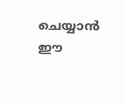ചെയ്യാൻ ഈ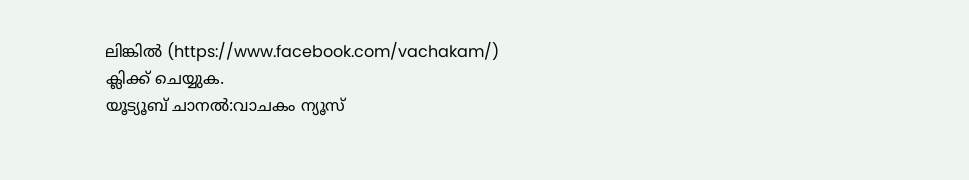ലിങ്കിൽ (https://www.facebook.com/vachakam/) ക്ലിക്ക് ചെയ്യുക.
യൂട്യൂബ് ചാനൽ:വാചകം ന്യൂസ്